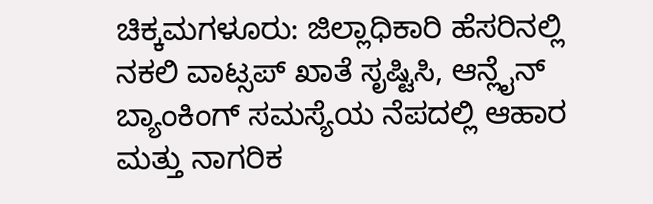ಚಿಕ್ಕಮಗಳೂರು: ಜಿಲ್ಲಾಧಿಕಾರಿ ಹೆಸರಿನಲ್ಲಿ ನಕಲಿ ವಾಟ್ಸಪ್ ಖಾತೆ ಸೃಷ್ಟಿಸಿ, ಆನ್ಲೈನ್ ಬ್ಯಾಂಕಿಂಗ್ ಸಮಸ್ಯೆಯ ನೆಪದಲ್ಲಿ ಆಹಾರ ಮತ್ತು ನಾಗರಿಕ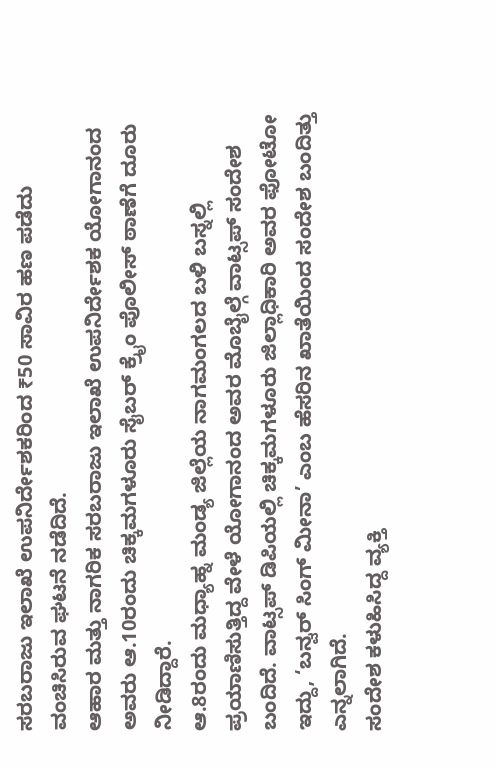ಸರಬರಾಜು ಇಲಾಖೆ ಉಪನಿರ್ದೇಶಕರಿಂದ ₹50 ಸಾವಿರ ಹಣ ಪಡೆದು ವಂಚಿಸಿರುವ ಘಟನೆ ನಡೆದಿದೆ.
ಆಹಾರ ಮತ್ತು ನಾಗರಿಕ ಸರಬರಾಜು ಇಲಾಖೆ ಉಪನಿರ್ದೇಶಕ ಯೋಗಾನಂದ ಅವರು ಆ.10ರಂದು ಚಿಕ್ಕಮಗಳೂರು ಸೈಬರ್ ಕ್ರೈಂ ಪೊಲೀಸ್ ಠಾಣೆಗೆ ದೂರು ನೀಡಿದ್ದಾರೆ.
ಆ.8ರಂದು ಮಧ್ಯಾಹ್ನ ಮಂಡ್ಯ ಜಿಲ್ಲೆಯ ನಾಗಮಂಗಲದ ಬಳಿ ಬಸ್ನಲ್ಲಿ ಪ್ರಯಾಣಿಸುತ್ತಿದ್ದ ವೇಳೆ ಯೋಗಾನಂದ ಅವರ ಮೊಬೈಲ್ಗೆ ವಾಟ್ಸಪ್ ಸಂದೇಶ ಬಂದಿದೆ. ವಾಟ್ಸಪ್ ಡಿಪಿಯಲ್ಲಿ ಚಿಕ್ಕಮಗಳೂರು ಜಿಲ್ಲಾಧಿಕಾರಿ ಅವರ ಫೋಟೋ ಇದ್ದು, ‘ಬನ್ವರ್ ಸಿಂಗ್ ಮೀನಾ’ ಎಂಬ ಹೆಸರಿನ ಖಾತೆಯಿಂದ ಸಂದೇಶ ಬಂದಿತ್ತು ಎನ್ನಲಾಗಿದೆ.
ಸಂದೇಶ ಕಳುಹಿಸಿದ್ದ ವ್ಯಕ್ತಿ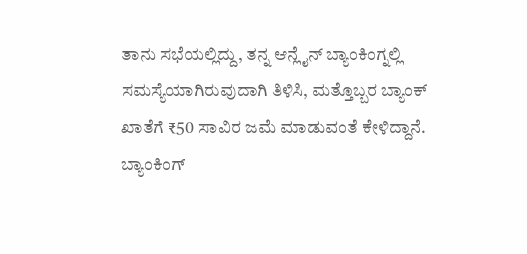ತಾನು ಸಭೆಯಲ್ಲಿದ್ದು, ತನ್ನ ಆನ್ಲೈನ್ ಬ್ಯಾಂಕಿಂಗ್ನಲ್ಲಿ ಸಮಸ್ಯೆಯಾಗಿರುವುದಾಗಿ ತಿಳಿಸಿ, ಮತ್ತೊಬ್ಬರ ಬ್ಯಾಂಕ್ ಖಾತೆಗೆ ₹50 ಸಾವಿರ ಜಮೆ ಮಾಡುವಂತೆ ಕೇಳಿದ್ದಾನೆ. ಬ್ಯಾಂಕಿಂಗ್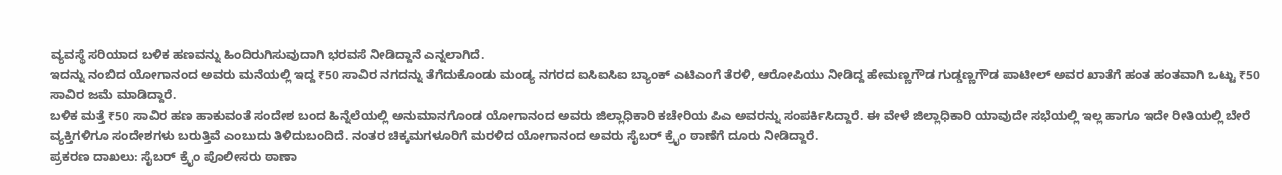ವ್ಯವಸ್ಥೆ ಸರಿಯಾದ ಬಳಿಕ ಹಣವನ್ನು ಹಿಂದಿರುಗಿಸುವುದಾಗಿ ಭರವಸೆ ನೀಡಿದ್ದಾನೆ ಎನ್ನಲಾಗಿದೆ.
ಇದನ್ನು ನಂಬಿದ ಯೋಗಾನಂದ ಅವರು ಮನೆಯಲ್ಲಿ ಇದ್ದ ₹50 ಸಾವಿರ ನಗದನ್ನು ತೆಗೆದುಕೊಂಡು ಮಂಡ್ಯ ನಗರದ ಐಸಿಐಸಿಐ ಬ್ಯಾಂಕ್ ಎಟಿಎಂಗೆ ತೆರಳಿ, ಆರೋಪಿಯು ನೀಡಿದ್ದ ಹೇಮಣ್ಣಗೌಡ ಗುಡ್ಡಣ್ಣಗೌಡ ಪಾಟೀಲ್ ಅವರ ಖಾತೆಗೆ ಹಂತ ಹಂತವಾಗಿ ಒಟ್ಟು ₹50 ಸಾವಿರ ಜಮೆ ಮಾಡಿದ್ದಾರೆ.
ಬಳಿಕ ಮತ್ತೆ ₹50 ಸಾವಿರ ಹಣ ಹಾಕುವಂತೆ ಸಂದೇಶ ಬಂದ ಹಿನ್ನೆಲೆಯಲ್ಲಿ ಅನುಮಾನಗೊಂಡ ಯೋಗಾನಂದ ಅವರು ಜಿಲ್ಲಾಧಿಕಾರಿ ಕಚೇರಿಯ ಪಿಎ ಅವರನ್ನು ಸಂಪರ್ಕಿಸಿದ್ದಾರೆ. ಈ ವೇಳೆ ಜಿಲ್ಲಾಧಿಕಾರಿ ಯಾವುದೇ ಸಭೆಯಲ್ಲಿ ಇಲ್ಲ ಹಾಗೂ ಇದೇ ರೀತಿಯಲ್ಲಿ ಬೇರೆ ವ್ಯಕ್ತಿಗಳಿಗೂ ಸಂದೇಶಗಳು ಬರುತ್ತಿವೆ ಎಂಬುದು ತಿಳಿದುಬಂದಿದೆ. ನಂತರ ಚಿಕ್ಕಮಗಳೂರಿಗೆ ಮರಳಿದ ಯೋಗಾನಂದ ಅವರು ಸೈಬರ್ ಕ್ರೈಂ ಠಾಣೆಗೆ ದೂರು ನೀಡಿದ್ದಾರೆ.
ಪ್ರಕರಣ ದಾಖಲು: ಸೈಬರ್ ಕ್ರೈಂ ಪೊಲೀಸರು ಠಾಣಾ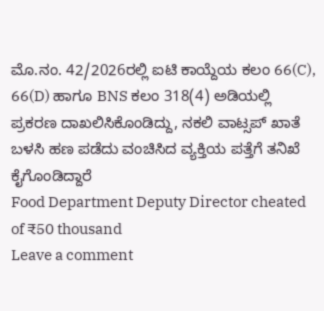ಮೊ.ನಂ. 42/2026ರಲ್ಲಿ ಐಟಿ ಕಾಯ್ದೆಯ ಕಲಂ 66(C), 66(D) ಹಾಗೂ BNS ಕಲಂ 318(4) ಅಡಿಯಲ್ಲಿ ಪ್ರಕರಣ ದಾಖಲಿಸಿಕೊಂಡಿದ್ದು, ನಕಲಿ ವಾಟ್ಸಪ್ ಖಾತೆ ಬಳಸಿ ಹಣ ಪಡೆದು ವಂಚಿಸಿದ ವ್ಯಕ್ತಿಯ ಪತ್ತೆಗೆ ತನಿಖೆ ಕೈಗೊಂಡಿದ್ದಾರೆ
Food Department Deputy Director cheated of ₹50 thousand
Leave a comment